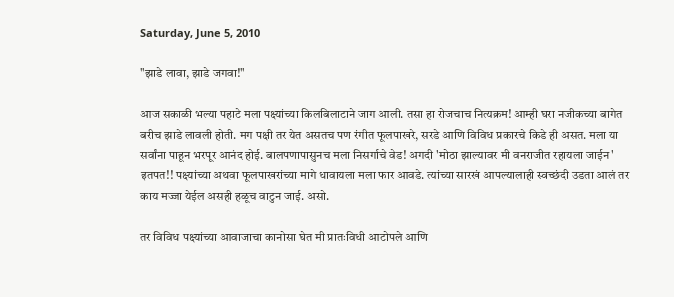Saturday, June 5, 2010

"झाडे लावा, झाडे जगवा!"

आज सकाळी भल्या पहाटे मला पक्ष्यांच्या किलबिलाटाने जाग आली. तसा हा रोजचाच नित्यक्रम! आम्ही घरा नजीकच्या बागेत बरीच झाडे लावली होती. मग पक्षी तर येत असतच पण रंगीत फूलपाखरे, सरडे आणि विविध प्रकारचे किडे ही असत. मला या सर्वांना पाहून भरपूर आनंद होई. बालपणापासुनच मला निसर्गाचे वेड! अगदी 'मोठा झाल्यावर मी वनराजीत रहायला जाईन' इतपत!! पक्ष्यांच्या अथवा फूलपाखरांच्या मागे धावायला मला फार आवडे. त्यांच्या सारखं आपल्यालाही स्वच्छंदी उडता आलं तर काय मज्जा येईल असही हळूच वाटुन जाई. असो.

तर विविध पक्ष्यांच्या आवाजाचा कानोसा घेत मी प्रातःविधी आटोपले आणि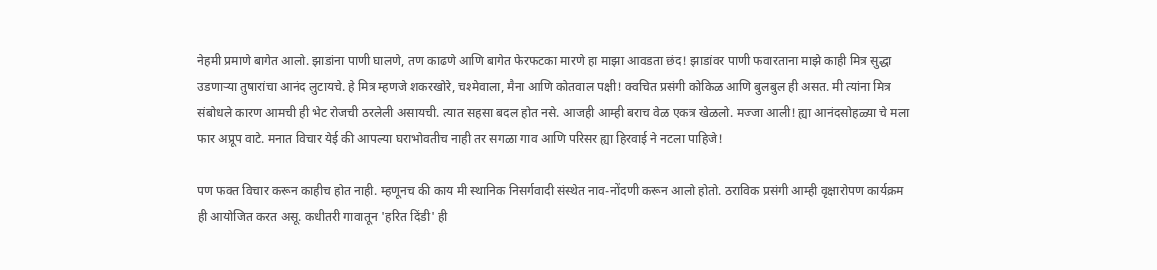नेहमी प्रमाणे बागेत आलो. झाडांना पाणी घालणे, तण काढणे आणि बागेत फेरफटका मारणे हा माझा आवडता छंद! झाडांवर पाणी फवारताना माझे काही मित्र सुद्धा उडणाऱ्या तुषारांचा आनंद लुटायचे. हे मित्र म्हणजे शकरखोरे, चश्मेवाला, मैना आणि कोतवाल पक्षी! क्वचित प्रसंगी कोकिळ आणि बुलबुल ही असत. मी त्यांना मित्र संबोधले कारण आमची ही भेट रोजची ठरलेली असायची. त्यात सहसा बदल होत नसे. आजही आम्ही बराच वेळ एकत्र खेळलो. मज्जा आली! ह्या आनंदसोहळ्या चे मला फार अप्रूप वाटे. मनात विचार येई की आपल्या घराभोवतीच नाही तर सगळा गाव आणि परिसर ह्या हिरवाई ने नटला पाहिजे!

पण फक्त विचार करून काहीच होत नाही. म्हणूनच की काय मी स्थानिक निसर्गवादी संस्थेत नाव-नोंदणी करून आलो होतो. ठराविक प्रसंगी आम्ही वृक्षारोपण कार्यक्रम ही आयोजित करत असू. कधीतरी गावातून 'हरित दिंडी' ही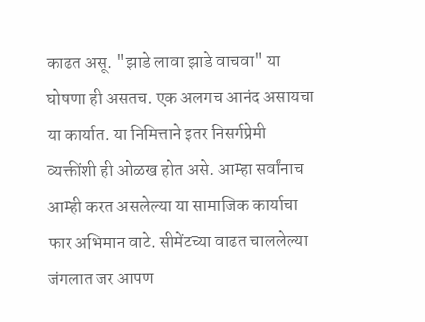काढत असू. "झाडे लावा झाडे वाचवा" या घोषणा ही असतच. एक अलगच आनंद असायचा या कार्यात. या निमित्ताने इतर निसर्गप्रेमी व्यक्तींशी ही ओळख होत असे. आम्हा सर्वांनाच आम्ही करत असलेल्या या सामाजिक कार्याचा फार अभिमान वाटे. सीमेंटच्या वाढत चाललेल्या जंगलात जर आपण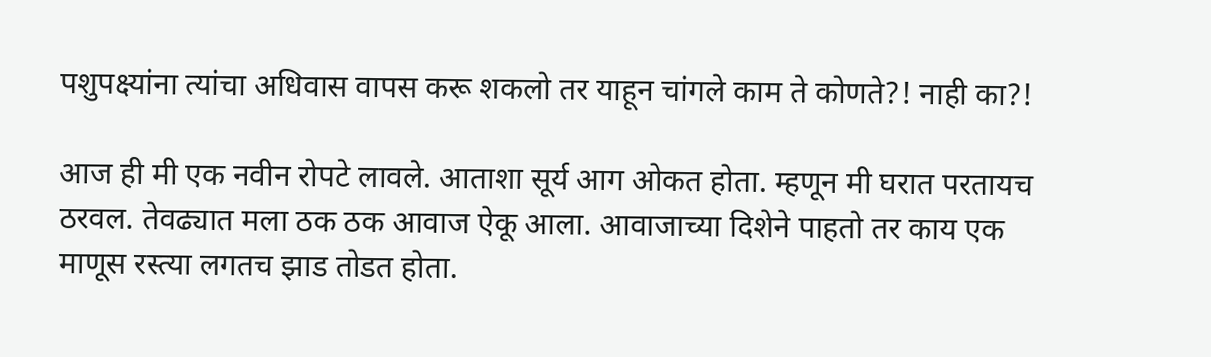पशुपक्ष्यांना त्यांचा अधिवास वापस करू शकलो तर याहून चांगले काम ते कोणते?! नाही का?!

आज ही मी एक नवीन रोपटे लावले. आताशा सूर्य आग ओकत होता. म्हणून मी घरात परतायच ठरवल. तेवढ्यात मला ठक ठक आवाज ऐकू आला. आवाजाच्या दिशेने पाहतो तर काय एक माणूस रस्त्या लगतच झाड तोडत होता.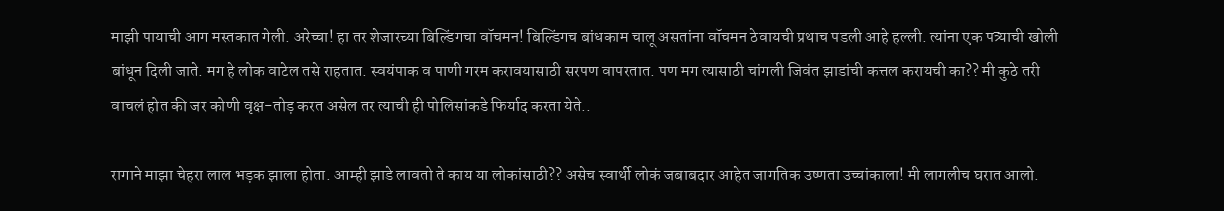माझी पायाची आग मस्तकात गेली. अरेच्चा! हा तर शेजारच्या बिल्डिंगचा वॉचमन! बिल्डिंगच बांधकाम चालू असतांना वॉचमन ठेवायची प्रथाच पडली आहे हल्ली. त्यांना एक पत्र्याची खोली बांधून दिली जाते. मग हे लोक वाटेल तसे राहतात. स्वयंपाक व पाणी गरम करावयासाठी सरपण वापरतात. पण मग त्यासाठी चांगली जिवंत झाडांची कत्तल करायची का?? मी कुठे तरी वाचलं होत की जर कोणी वृक्ष-तोड़ करत असेल तर त्याची ही पोलिसांकडे फिर्याद करता येते..

रागाने माझा चेहरा लाल भड़क झाला होता. आम्ही झाडे लावतो ते काय या लोकांसाठी?? असेच स्वार्थी लोकं जबाबदार आहेत जागतिक उष्णता उच्चांकाला! मी लागलीच घरात आलो.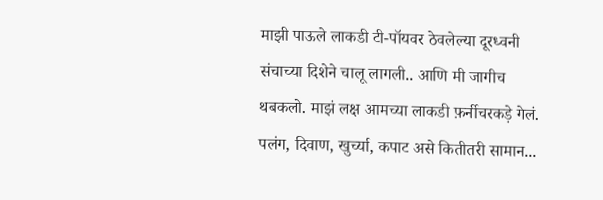माझी पाऊले लाकडी टी-पॉयवर ठेवलेल्या दूरध्वनी संचाच्या दिशेने चालू लागली.. आणि मी जागीच थबकलो. माझं लक्ष आमच्या लाकडी फ़र्नीचरकड़े गेलं. पलंग, दिवाण, खुर्च्या, कपाट असे कितीतरी सामान...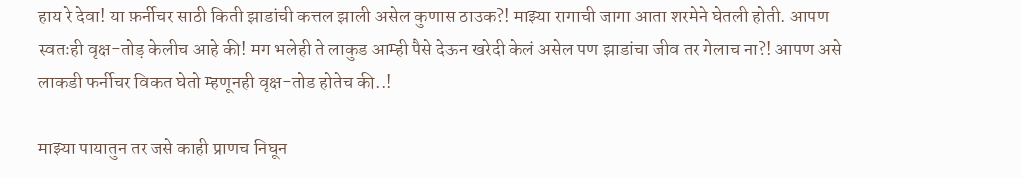हाय रे देवा! या फ़र्नीचर साठी किती झाडांची कत्तल झाली असेल कुणास ठाउक?! माझ्या रागाची जागा आता शरमेने घेतली होती. आपण स्वतःही वृक्ष-तोड़ केलीच आहे की! मग भलेही ते लाकुड आम्ही पैसे देऊन खरेदी केलं असेल पण झाडांचा जीव तर गेलाच ना?! आपण असे लाकडी फर्नीचर विकत घेतो म्हणूनही वृक्ष-तोड होतेच की..!

माझ्या पायातुन तर जसे काही प्राणच निघून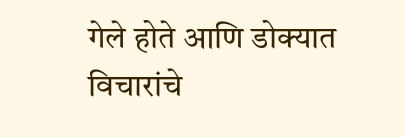गेले होते आणि डोक्यात विचारांचे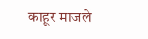काहूर माजले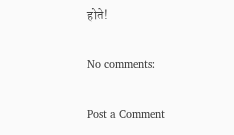होते!

No comments:

Post a Comment